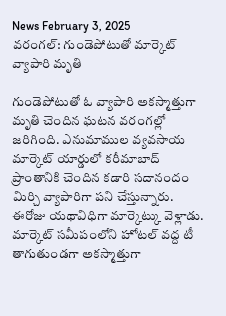News February 3, 2025
వరంగల్: గుండెపోటుతో మార్కెట్ వ్యాపారి మృతి

గుండెపోటుతో ఓ వ్యాపారి అకస్మాత్తుగా మృతి చెందిన ఘటన వరంగల్లో జరిగింది. ఎనుమాముల వ్యవసాయ మార్కెట్ యార్డులో కరీమాబాద్ ప్రాంతానికి చెందిన కడారి సదానందం మిర్చి వ్యాపారిగా పని చేస్తున్నారు. ఈరోజు యథావిధిగా మార్కెట్కు వెళ్లాడు. మార్కెట్ సమీపంలోని హోటల్ వద్ద టీ తాగుతుండగా అకస్మాత్తుగా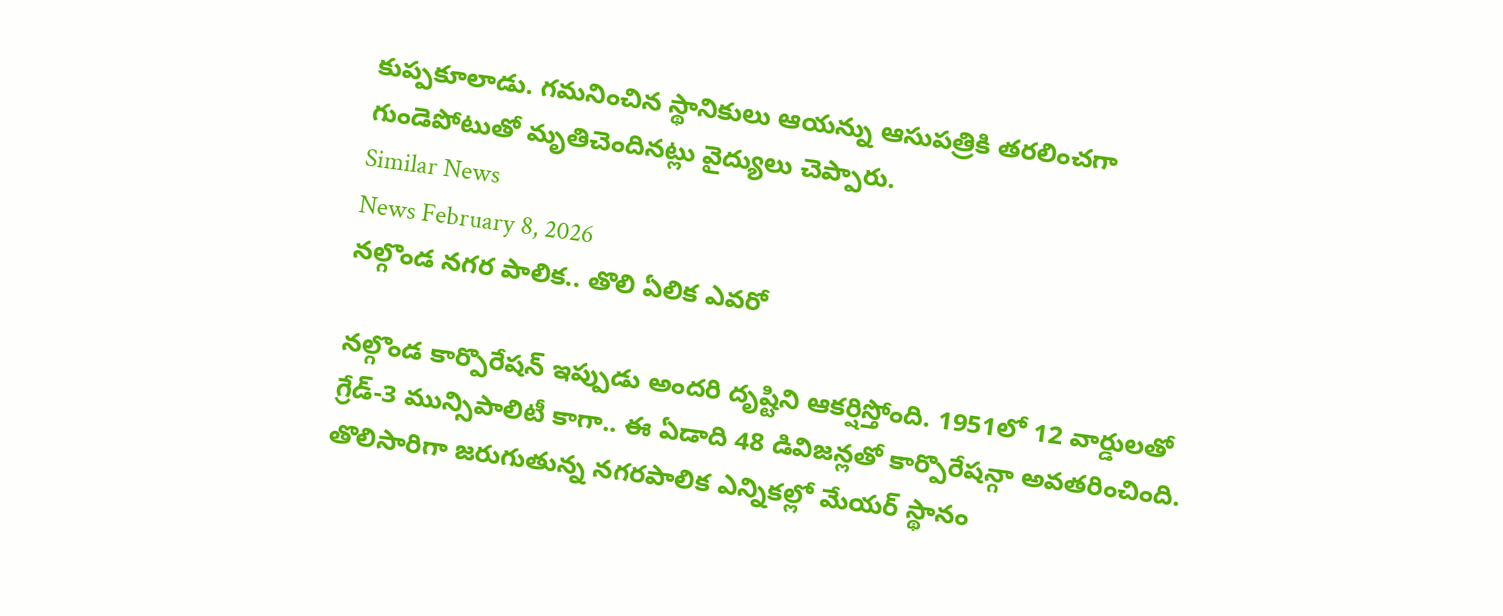కుప్పకూలాడు. గమనించిన స్థానికులు ఆయన్ను ఆసుపత్రికి తరలించగా గుండెపోటుతో మృతిచెందినట్లు వైద్యులు చెప్పారు.
Similar News
News February 8, 2026
నల్గొండ నగర పాలిక.. తొలి ఏలిక ఎవరో

నల్గొండ కార్పొరేషన్ ఇప్పుడు అందరి దృష్టిని ఆకర్షిస్తోంది. 1951లో 12 వార్డులతో గ్రేడ్-3 మున్సిపాలిటీ కాగా.. ఈ ఏడాది 48 డివిజన్లతో కార్పొరేషన్గా అవతరించింది. తొలిసారిగా జరుగుతున్న నగరపాలిక ఎన్నికల్లో మేయర్ స్థానం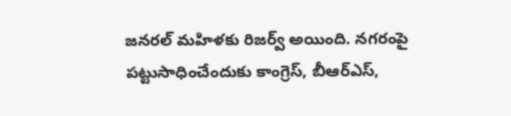జనరల్ మహిళకు రిజర్వ్ అయింది. నగరంపై పట్టుసాధించేందుకు కాంగ్రెస్, బీఆర్ఎస్,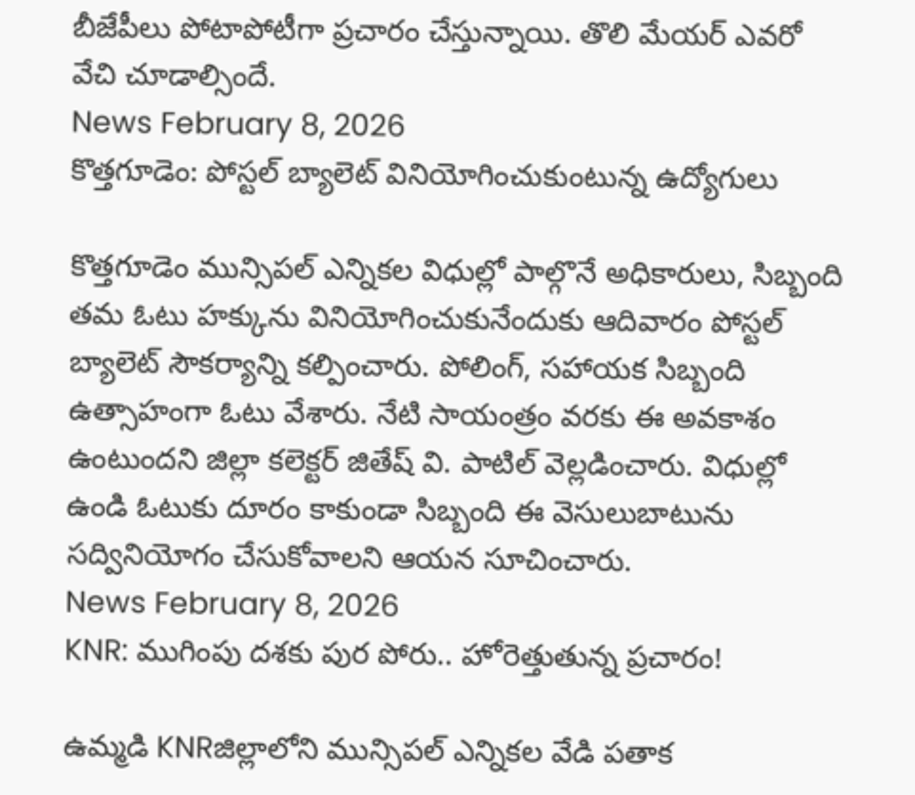బీజేపీలు పోటాపోటీగా ప్రచారం చేస్తున్నాయి. తొలి మేయర్ ఎవరో వేచి చూడాల్సిందే.
News February 8, 2026
కొత్తగూడెం: పోస్టల్ బ్యాలెట్ వినియోగించుకుంటున్న ఉద్యోగులు

కొత్తగూడెం మున్సిపల్ ఎన్నికల విధుల్లో పాల్గొనే అధికారులు, సిబ్బంది తమ ఓటు హక్కును వినియోగించుకునేందుకు ఆదివారం పోస్టల్ బ్యాలెట్ సౌకర్యాన్ని కల్పించారు. పోలింగ్, సహాయక సిబ్బంది ఉత్సాహంగా ఓటు వేశారు. నేటి సాయంత్రం వరకు ఈ అవకాశం ఉంటుందని జిల్లా కలెక్టర్ జితేష్ వి. పాటిల్ వెల్లడించారు. విధుల్లో ఉండి ఓటుకు దూరం కాకుండా సిబ్బంది ఈ వెసులుబాటును సద్వినియోగం చేసుకోవాలని ఆయన సూచించారు.
News February 8, 2026
KNR: ముగింపు దశకు పుర పోరు.. హోరెత్తుతున్న ప్రచారం!

ఉమ్మడి KNRజిల్లాలోని మున్సిపల్ ఎన్నికల వేడి పతాక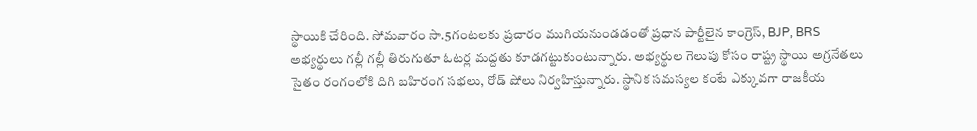స్థాయికి చేరింది. సోమవారం సా.5గంటలకు ప్రచారం ముగియనుండడంతో ప్రధాన పార్టీలైన కాంగ్రెస్, BJP, BRS అభ్యర్థులు గల్లీ గల్లీ తిరుగుతూ ఓటర్ల మద్దతు కూడగట్టుకుంటున్నారు. అభ్యర్థుల గెలుపు కోసం రాష్ట్ర స్థాయి అగ్రనేతలు సైతం రంగంలోకి దిగి బహిరంగ సభలు, రోడ్ షోలు నిర్వహిస్తున్నారు. స్థానిక సమస్యల కంటే ఎక్కువగా రాజకీయ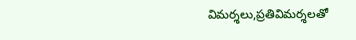విమర్శలు,ప్రతివిమర్శలతో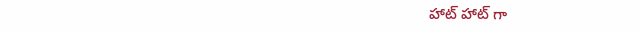హాట్ హాట్ గా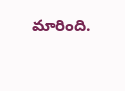మారింది.